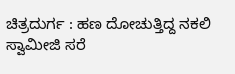ಚಿತ್ರದುರ್ಗ : ಹಣ ದೋಚುತ್ತಿದ್ದ ನಕಲಿ ಸ್ವಾಮೀಜಿ ಸರೆ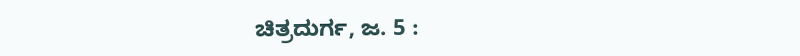ಚಿತ್ರದುರ್ಗ, ಜ. 5 :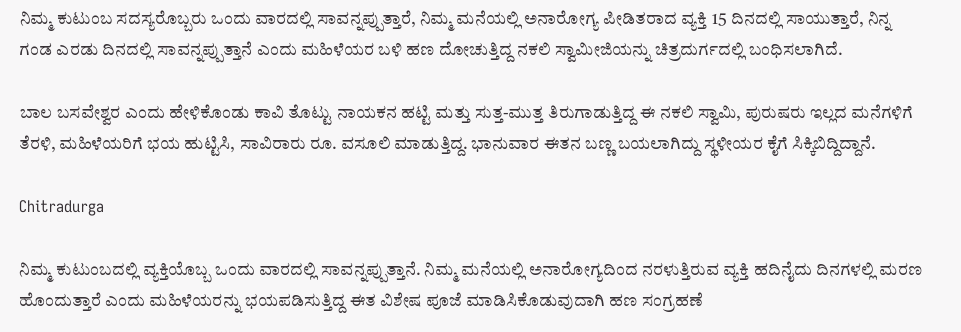ನಿಮ್ಮ ಕುಟುಂಬ ಸದಸ್ಯರೊಬ್ಬರು ಒಂದು ವಾರದಲ್ಲಿ ಸಾವನ್ನಪ್ಪುತ್ತಾರೆ, ನಿಮ್ಮ ಮನೆಯಲ್ಲಿ ಅನಾರೋಗ್ಯ ಪೀಡಿತರಾದ ವ್ಯಕ್ತಿ 15 ದಿನದಲ್ಲಿ ಸಾಯುತ್ತಾರೆ, ನಿನ್ನ ಗಂಡ ಎರಡು ದಿನದಲ್ಲಿ ಸಾವನ್ನಪ್ಪುತ್ತಾನೆ ಎಂದು ಮಹಿಳೆಯರ ಬಳಿ ಹಣ ದೋಚುತ್ತಿದ್ದ ನಕಲಿ ಸ್ವಾಮೀಜಿಯನ್ನು ಚಿತ್ರದುರ್ಗದಲ್ಲಿ ಬಂಧಿಸಲಾಗಿದೆ.

ಬಾಲ ಬಸವೇಶ್ವರ ಎಂದು ಹೇಳಿಕೊಂಡು ಕಾವಿ ತೊಟ್ಟು ನಾಯಕನ ಹಟ್ಟಿ ಮತ್ತು ಸುತ್ತ-ಮುತ್ತ ತಿರುಗಾಡುತ್ತಿದ್ದ ಈ ನಕಲಿ ಸ್ವಾಮಿ, ಪುರುಷರು ಇಲ್ಲದ ಮನೆಗಳಿಗೆ ತೆರಳಿ, ಮಹಿಳೆಯರಿಗೆ ಭಯ ಹುಟ್ಟಿಸಿ, ಸಾವಿರಾರು ರೂ. ವಸೂಲಿ ಮಾಡುತ್ತಿದ್ದ. ಭಾನುವಾರ ಈತನ ಬಣ್ಣ ಬಯಲಾಗಿದ್ದು ಸ್ಥಳೀಯರ ಕೈಗೆ ಸಿಕ್ಕಿಬಿದ್ದಿದ್ದಾನೆ.

Chitradurga

ನಿಮ್ಮ ಕುಟುಂಬದಲ್ಲಿ ವ್ಯಕ್ತಿಯೊಬ್ಬ ಒಂದು ವಾರದಲ್ಲಿ ಸಾವನ್ನಪ್ಪುತ್ತಾನೆ. ನಿಮ್ಮ ಮನೆಯಲ್ಲಿ ಅನಾರೋಗ್ಯದಿಂದ ನರಳುತ್ತಿರುವ ವ್ಯಕ್ತಿ ಹದಿನೈದು ದಿನಗಳಲ್ಲಿ ಮರಣ ಹೊಂದುತ್ತಾರೆ ಎಂದು ಮಹಿಳೆಯರನ್ನು ಭಯಪಡಿಸುತ್ತಿದ್ದ ಈತ ವಿಶೇಷ ಪೂಜೆ ಮಾಡಿಸಿಕೊಡುವುದಾಗಿ ಹಣ ಸಂಗ್ರಹಣೆ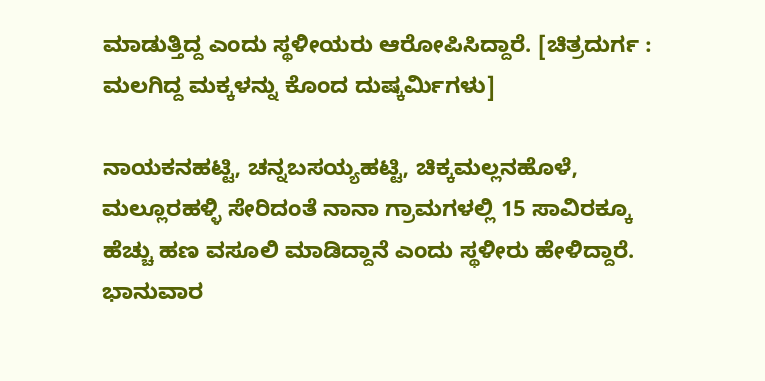ಮಾಡುತ್ತಿದ್ದ ಎಂದು ಸ್ಥಳೀಯರು ಆರೋಪಿಸಿದ್ದಾರೆ. [ಚಿತ್ರದುರ್ಗ : ಮಲಗಿದ್ದ ಮಕ್ಕಳನ್ನು ಕೊಂದ ದುಷ್ಕರ್ಮಿಗಳು]

ನಾಯಕನಹಟ್ಟಿ, ಚನ್ನಬಸಯ್ಯಹಟ್ಟಿ, ಚಿಕ್ಕಮಲ್ಲನಹೊಳೆ, ಮಲ್ಲೂರಹಳ್ಳಿ ಸೇರಿದಂತೆ ನಾನಾ ಗ್ರಾಮಗಳಲ್ಲಿ 15 ಸಾವಿರಕ್ಕೂ ಹೆಚ್ಚು ಹಣ ವಸೂಲಿ ಮಾಡಿದ್ದಾನೆ ಎಂದು ಸ್ಥಳೀರು ಹೇಳಿದ್ದಾರೆ. ಭಾನುವಾರ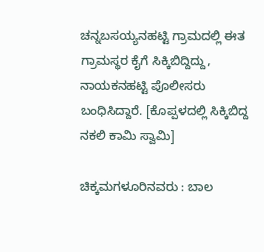ಚನ್ನಬಸಯ್ಯನಹಟ್ಟಿ ಗ್ರಾಮದಲ್ಲಿ ಈತ ಗ್ರಾಮಸ್ಥರ ಕೈಗೆ ಸಿಕ್ಕಿಬಿದ್ದಿದ್ದು, ನಾಯಕನಹಟ್ಟಿ ಪೊಲೀಸರು ಬಂಧಿಸಿದ್ದಾರೆ. [ಕೊಪ್ಪಳದಲ್ಲಿ ಸಿಕ್ಕಿಬಿದ್ದ ನಕಲಿ ಕಾಮಿ ಸ್ವಾಮಿ]

ಚಿಕ್ಕಮಗಳೂರಿನವರು : ಬಾಲ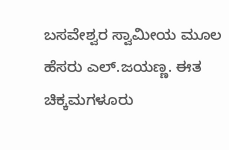ಬಸವೇಶ್ವರ ಸ್ವಾಮೀಯ ಮೂಲ ಹೆಸರು ಎಲ್.ಜಯಣ್ಣ. ಈತ ಚಿಕ್ಕಮಗಳೂರು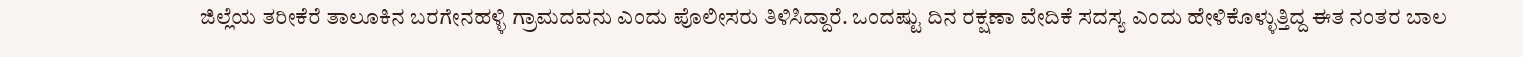ಜಿಲ್ಲೆಯ ತರೀಕೆರೆ ತಾಲೂಕಿನ ಬರಗೇನಹಳ್ಳಿ ಗ್ರಾಮದವನು ಎಂದು ಪೊಲೀಸರು ತಿಳಿಸಿದ್ದಾರೆ. ಒಂದಷ್ಟು ದಿನ ರಕ್ಷಣಾ ವೇದಿಕೆ ಸದಸ್ಯ ಎಂದು ಹೇಳಿಕೊಳ್ಳುತ್ತಿದ್ದ ಈತ ನಂತರ ಬಾಲ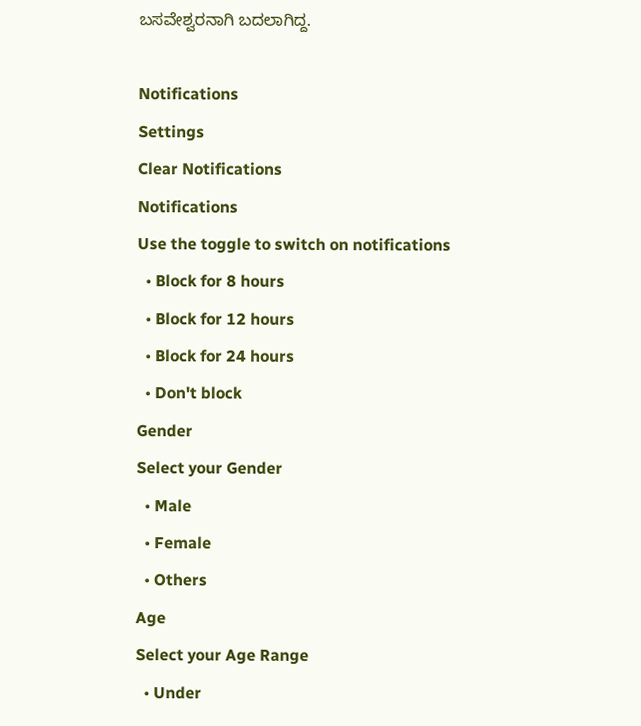ಬಸವೇಶ್ವರನಾಗಿ ಬದಲಾಗಿದ್ದ.

Notifications
Settings
Clear Notifications
Notifications
Use the toggle to switch on notifications
  • Block for 8 hours
  • Block for 12 hours
  • Block for 24 hours
  • Don't block
Gender
Select your Gender
  • Male
  • Female
  • Others
Age
Select your Age Range
  • Under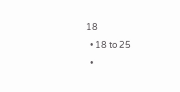18
  • 18 to 25
  •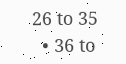26 to 35
  • 36 to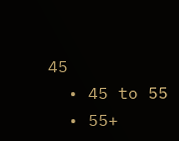45
  • 45 to 55
  • 55+